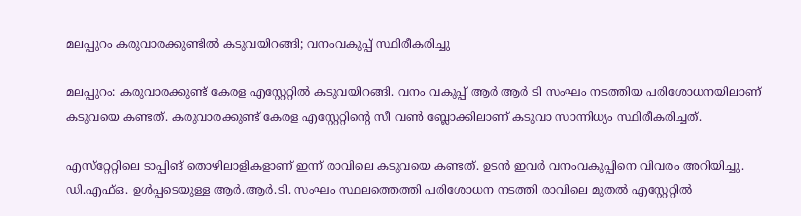മലപ്പുറം കരുവാരക്കുണ്ടില്‍ കടുവയിറങ്ങി; വനംവകുപ്പ് സ്ഥിരീകരിച്ചു

മലപ്പുറം: കരുവാരക്കുണ്ട് കേരള എസ്റ്റേറ്റിൽ കടുവയിറങ്ങി. വനം വകുപ്പ് ആർ ആർ ടി സംഘം നടത്തിയ പരിശോധനയിലാണ് കടുവയെ കണ്ടത്. കരുവാരക്കുണ്ട് കേരള എസ്റ്റേറ്റിന്റെ സീ വൺ ബ്ലോക്കിലാണ് കടുവാ സാന്നിധ്യം സ്ഥിരീകരിച്ചത്.

എസ്‌റ്റേറ്റിലെ ടാപ്പിങ് തൊഴിലാളികളാണ് ഇന്ന് രാവിലെ കടുവയെ കണ്ടത്. ഉടന്‍ ഇവര്‍ വനംവകുപ്പിനെ വിവരം അറിയിച്ചു. ഡി.എഫ്ഒ. ഉള്‍പ്പടെയുള്ള ആര്‍.ആര്‍.ടി. സംഘം സ്ഥലത്തെത്തി പരിശോധന നടത്തി രാവിലെ മുതൽ എസ്റ്റേറ്റിൽ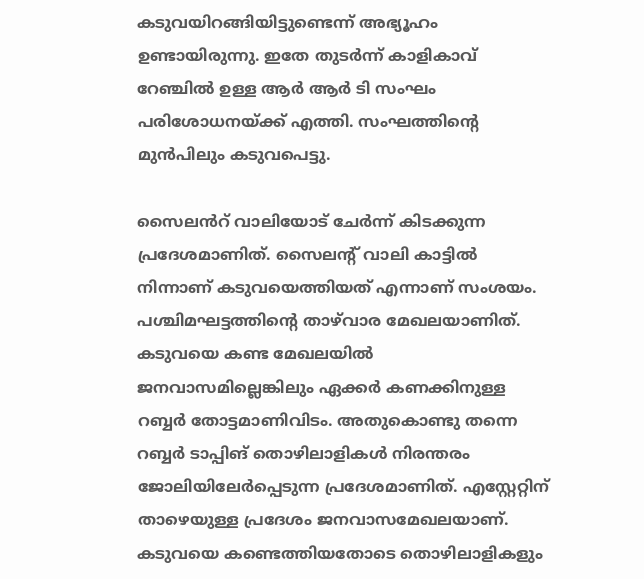കടുവയിറങ്ങിയിട്ടുണ്ടെന്ന് അഭ്യൂഹം ഉണ്ടായിരുന്നു. ഇതേ തുടർന്ന് കാളികാവ് റേഞ്ചിൽ ഉള്ള ആർ ആർ ടി സംഘം പരിശോധനയ്ക്ക് എത്തി. സംഘത്തിന്റെ മുൻപിലും കടുവപെട്ടു.

സൈലൻറ് വാലിയോട് ചേർന്ന് കിടക്കുന്ന പ്രദേശമാണിത്. സൈലൻ്റ് വാലി കാട്ടിൽ നിന്നാണ് കടുവയെത്തിയത് എന്നാണ് സംശയം. പശ്ചിമഘട്ടത്തിന്റെ താഴ്‌വാര മേഖലയാണിത്. കടുവയെ കണ്ട മേഖലയില്‍ ജനവാസമില്ലെങ്കിലും ഏക്കര്‍ കണക്കിനുള്ള റബ്ബര്‍ തോട്ടമാണിവിടം. അതുകൊണ്ടു തന്നെ റബ്ബര്‍ ടാപ്പിങ് തൊഴിലാളികള്‍ നിരന്തരം ജോലിയിലേര്‍പ്പെടുന്ന പ്രദേശമാണിത്. എസ്റ്റേറ്റിന് താഴെയുള്ള പ്രദേശം ജനവാസമേഖലയാണ്. കടുവയെ കണ്ടെത്തിയതോടെ തൊഴിലാളികളും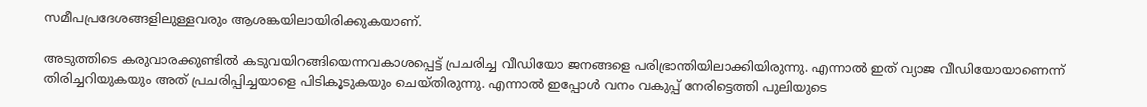സമീപപ്രദേശങ്ങളിലുള്ളവരും ആശങ്കയിലായിരിക്കുകയാണ്.

അടുത്തിടെ കരുവാരക്കുണ്ടില്‍ കടുവയിറങ്ങിയെന്നവകാശപ്പെട്ട് പ്രചരിച്ച വീഡിയോ ജനങ്ങളെ പരിഭ്രാന്തിയിലാക്കിയിരുന്നു. എന്നാല്‍ ഇത് വ്യാജ വീഡിയോയാണെന്ന് തിരിച്ചറിയുകയും അത് പ്രചരിപ്പിച്ചയാളെ പിടികൂടുകയും ചെയ്തിരുന്നു. എന്നാല്‍ ഇപ്പോള്‍ വനം വകുപ്പ് നേരിട്ടെത്തി പുലിയുടെ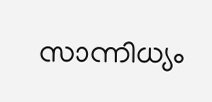സാന്നിധ്യം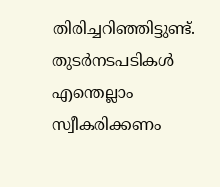തിരിച്ചറിഞ്ഞിട്ടുണ്ട്. തുടര്‍നടപടികള്‍ എന്തെല്ലാം സ്വീകരിക്കണം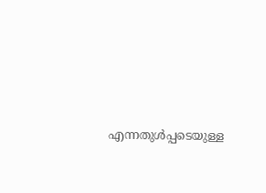എന്നതുള്‍പ്പടെയുള്ള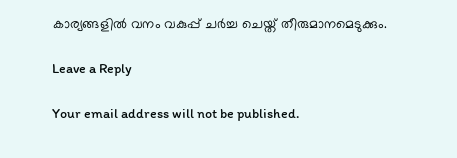കാര്യങ്ങളില്‍ വനം വകുപ്പ് ചര്‍ച്ച ചെയ്ത് തീരുമാനമെടുക്കും.

Leave a Reply

Your email address will not be published.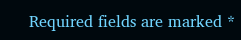Required fields are marked *